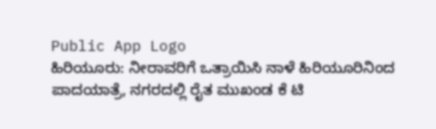Public App Logo
ಹಿರಿಯೂರು: ನೀರಾವರಿಗೆ ಒತ್ರಾಯಿಸಿ ನಾಳೆ ಹಿರಿಯೂರಿನಿಂದ ಪಾದಯಾತ್ರೆ, ನಗರದಲ್ಲಿ ರೈತ ಮುಖಂಡ ಕೆ ಟಿ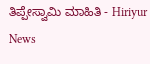ತಿಪ್ಪೇಸ್ವಾಮಿ ಮಾಹಿತಿ - Hiriyur News